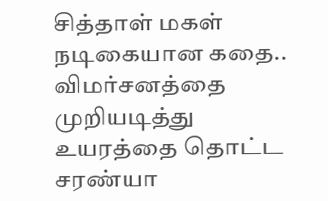சித்தாள் மகள் நடிகையான கதை.. விமர்சனத்தை முறியடித்து உயரத்தை தொட்ட சரண்யா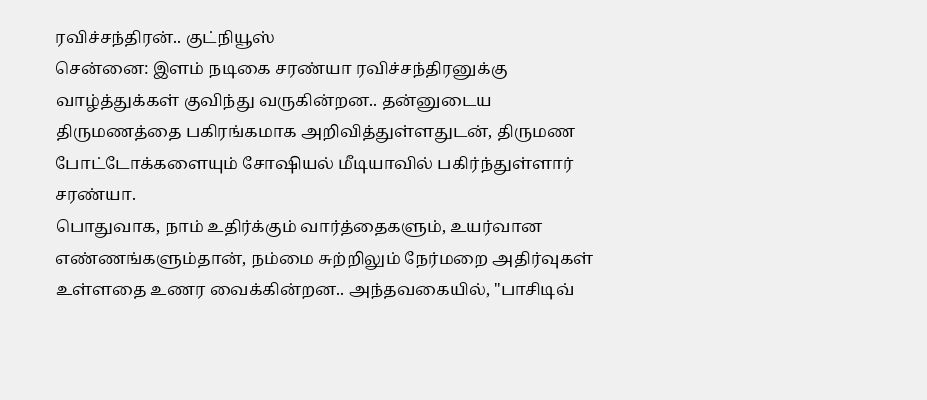ரவிச்சந்திரன்.. குட்நியூஸ்
சென்னை: இளம் நடிகை சரண்யா ரவிச்சந்திரனுக்கு வாழ்த்துக்கள் குவிந்து வருகின்றன.. தன்னுடைய திருமணத்தை பகிரங்கமாக அறிவித்துள்ளதுடன், திருமண போட்டோக்களையும் சோஷியல் மீடியாவில் பகிர்ந்துள்ளார் சரண்யா.
பொதுவாக, நாம் உதிர்க்கும் வார்த்தைகளும், உயர்வான எண்ணங்களும்தான், நம்மை சுற்றிலும் நேர்மறை அதிர்வுகள் உள்ளதை உணர வைக்கின்றன.. அந்தவகையில், "பாசிடிவ்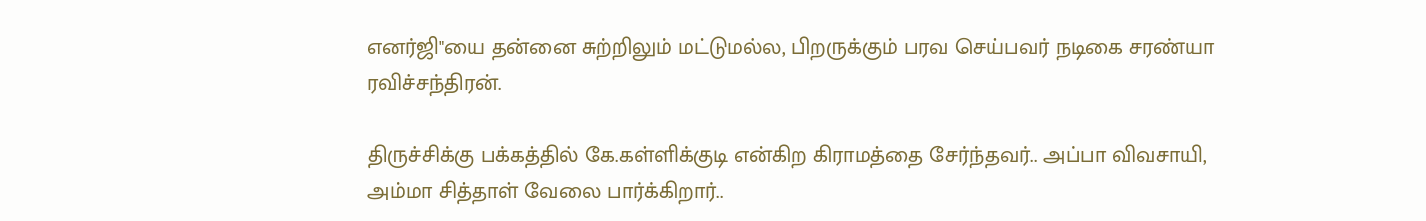எனர்ஜி"யை தன்னை சுற்றிலும் மட்டுமல்ல, பிறருக்கும் பரவ செய்பவர் நடிகை சரண்யா ரவிச்சந்திரன்.

திருச்சிக்கு பக்கத்தில் கே.கள்ளிக்குடி என்கிற கிராமத்தை சேர்ந்தவர்.. அப்பா விவசாயி, அம்மா சித்தாள் வேலை பார்க்கிறார்..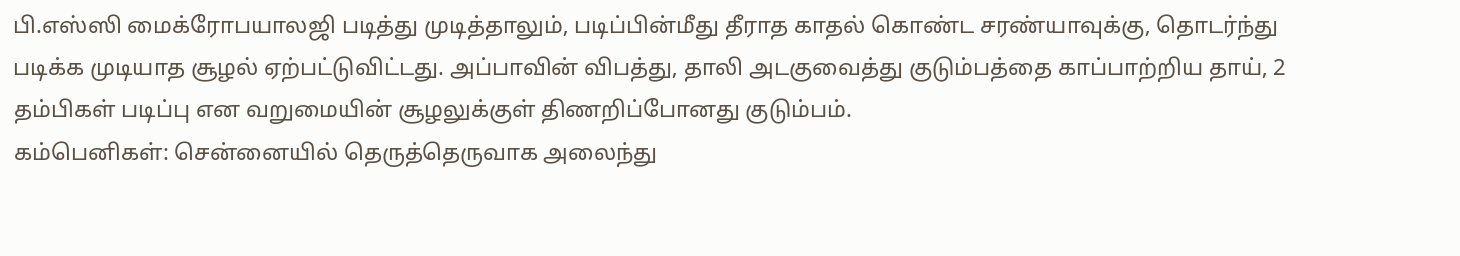பி.எஸ்ஸி மைக்ரோபயாலஜி படித்து முடித்தாலும், படிப்பின்மீது தீராத காதல் கொண்ட சரண்யாவுக்கு, தொடர்ந்து படிக்க முடியாத சூழல் ஏற்பட்டுவிட்டது. அப்பாவின் விபத்து, தாலி அடகுவைத்து குடும்பத்தை காப்பாற்றிய தாய், 2 தம்பிகள் படிப்பு என வறுமையின் சூழலுக்குள் திணறிப்போனது குடும்பம்.
கம்பெனிகள்: சென்னையில் தெருத்தெருவாக அலைந்து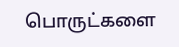பொருட்களை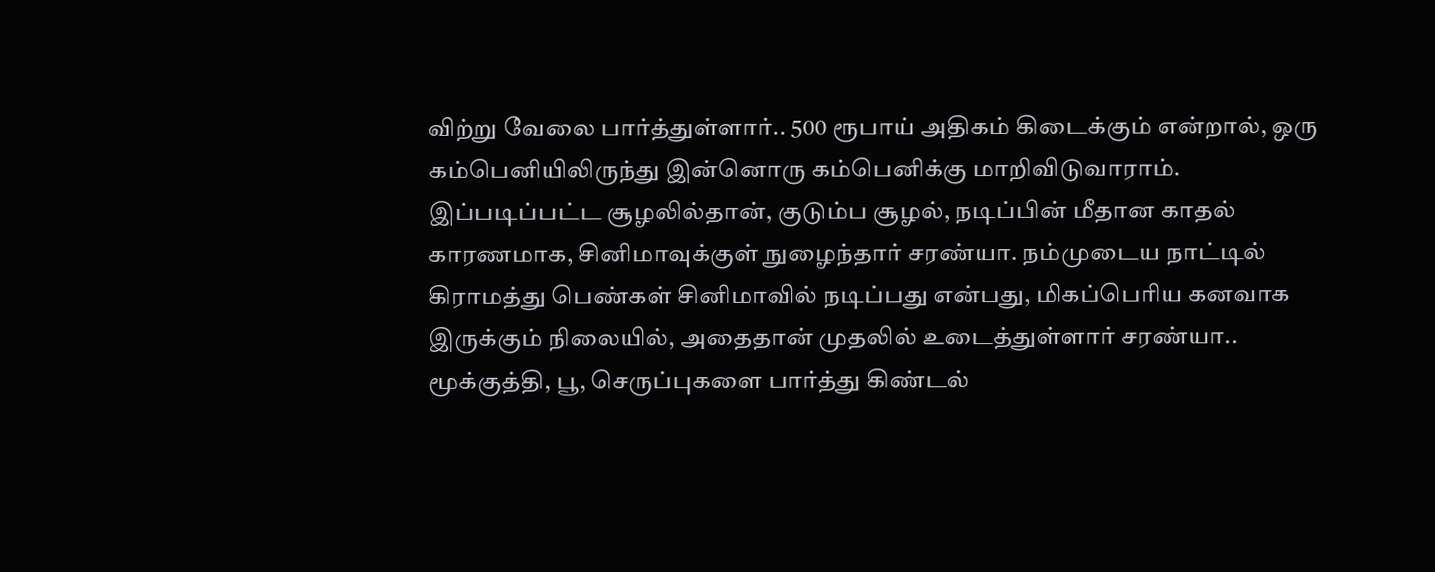விற்று வேலை பார்த்துள்ளார்.. 500 ரூபாய் அதிகம் கிடைக்கும் என்றால், ஒரு கம்பெனியிலிருந்து இன்னொரு கம்பெனிக்கு மாறிவிடுவாராம்.
இப்படிப்பட்ட சூழலில்தான், குடும்ப சூழல், நடிப்பின் மீதான காதல் காரணமாக, சினிமாவுக்குள் நுழைந்தார் சரண்யா. நம்முடைய நாட்டில் கிராமத்து பெண்கள் சினிமாவில் நடிப்பது என்பது, மிகப்பெரிய கனவாக இருக்கும் நிலையில், அதைதான் முதலில் உடைத்துள்ளார் சரண்யா.. மூக்குத்தி, பூ, செருப்புகளை பார்த்து கிண்டல்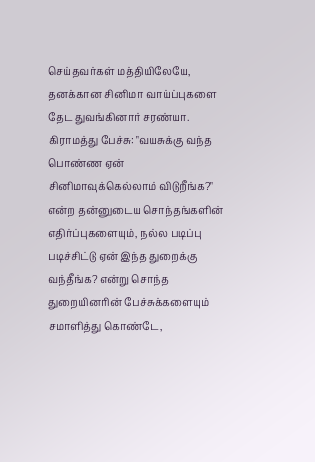செய்தவர்கள் மத்தியிலேயே, தனக்கான சினிமா வாய்ப்புகளை தேட துவங்கினார் சரண்யா.
கிராமத்து பேச்சு: "வயசுக்கு வந்த பொண்ண ஏன் சினிமாவுக்கெல்லாம் விடுறீங்க?" என்ற தன்னுடைய சொந்தங்களின் எதிர்ப்புகளையும், நல்ல படிப்பு படிச்சிட்டு ஏன் இந்த துறைக்கு வந்தீங்க? என்று சொந்த துறையினரின் பேச்சுக்களையும் சமாளித்து கொண்டே,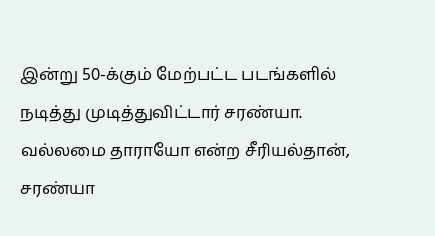இன்று 50-க்கும் மேற்பட்ட படங்களில் நடித்து முடித்துவிட்டார் சரண்யா.
வல்லமை தாராயோ என்ற சீரியல்தான், சரண்யா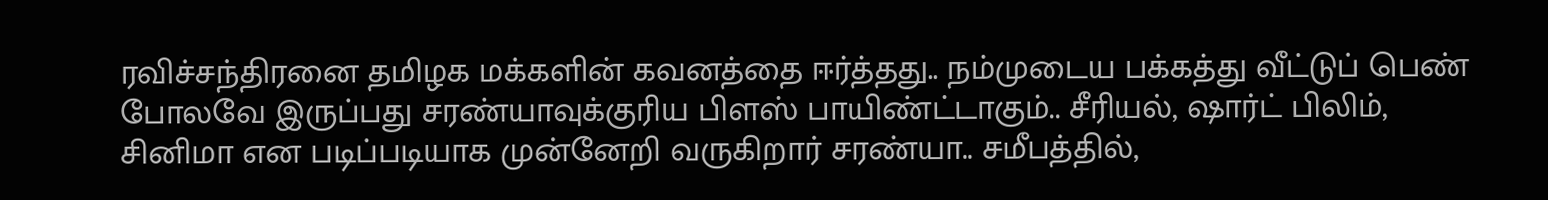ரவிச்சந்திரனை தமிழக மக்களின் கவனத்தை ஈர்த்தது.. நம்முடைய பக்கத்து வீட்டுப் பெண் போலவே இருப்பது சரண்யாவுக்குரிய பிளஸ் பாயிண்ட்டாகும்.. சீரியல், ஷார்ட் பிலிம், சினிமா என படிப்படியாக முன்னேறி வருகிறார் சரண்யா.. சமீபத்தில்,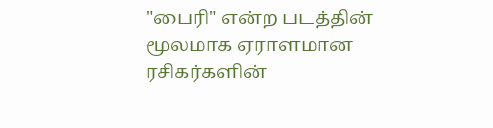"பைரி" என்ற படத்தின் மூலமாக ஏராளமான ரசிகர்களின்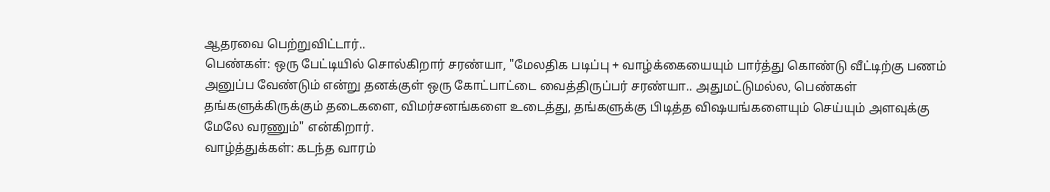ஆதரவை பெற்றுவிட்டார்..
பெண்கள்: ஒரு பேட்டியில் சொல்கிறார் சரண்யா, "மேலதிக படிப்பு + வாழ்க்கையையும் பார்த்து கொண்டு வீட்டிற்கு பணம் அனுப்ப வேண்டும் என்று தனக்குள் ஒரு கோட்பாட்டை வைத்திருப்பர் சரண்யா.. அதுமட்டுமல்ல, பெண்கள் தங்களுக்கிருக்கும் தடைகளை, விமர்சனங்களை உடைத்து, தங்களுக்கு பிடித்த விஷயங்களையும் செய்யும் அளவுக்கு மேலே வரணும்" என்கிறார்.
வாழ்த்துக்கள்: கடந்த வாரம்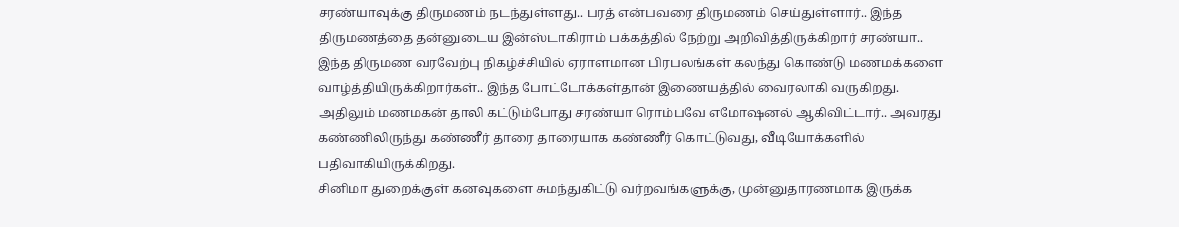சரண்யாவுக்கு திருமணம் நடந்துள்ளது.. பரத் என்பவரை திருமணம் செய்துள்ளார்.. இந்த திருமணத்தை தன்னுடைய இன்ஸ்டாகிராம் பக்கத்தில் நேற்று அறிவித்திருக்கிறார் சரண்யா..
இந்த திருமண வரவேற்பு நிகழ்ச்சியில் ஏராளமான பிரபலங்கள் கலந்து கொண்டு மணமக்களை வாழ்த்தியிருக்கிறார்கள்.. இந்த போட்டோக்கள்தான் இணையத்தில் வைரலாகி வருகிறது. அதிலும் மணமகன் தாலி கட்டும்போது சரண்யா ரொம்பவே எமோஷனல் ஆகிவிட்டார்.. அவரது கண்ணிலிருந்து கண்ணீர் தாரை தாரையாக கண்ணீர் கொட்டுவது, வீடியோக்களில் பதிவாகியிருக்கிறது.
சினிமா துறைக்குள் கனவுகளை சுமந்துகிட்டு வர்றவங்களுக்கு, முன்னுதாரணமாக இருக்க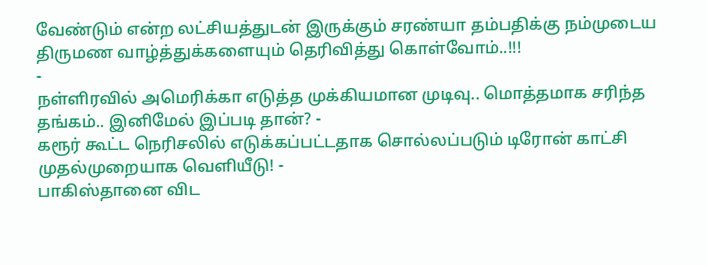வேண்டும் என்ற லட்சியத்துடன் இருக்கும் சரண்யா தம்பதிக்கு நம்முடைய திருமண வாழ்த்துக்களையும் தெரிவித்து கொள்வோம்..!!!
-
நள்ளிரவில் அமெரிக்கா எடுத்த முக்கியமான முடிவு.. மொத்தமாக சரிந்த தங்கம்.. இனிமேல் இப்படி தான்? -
கரூர் கூட்ட நெரிசலில் எடுக்கப்பட்டதாக சொல்லப்படும் டிரோன் காட்சி முதல்முறையாக வெளியீடு! -
பாகிஸ்தானை விட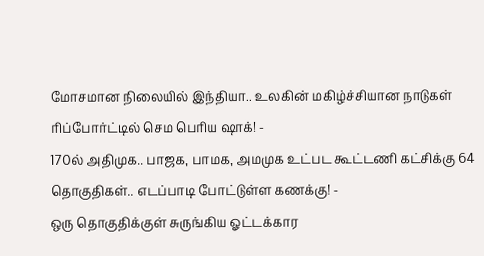மோசமான நிலையில் இந்தியா.. உலகின் மகிழ்ச்சியான நாடுகள் ரிப்போர்ட்டில் செம பெரிய ஷாக்! -
170ல் அதிமுக.. பாஜக, பாமக, அமமுக உட்பட கூட்டணி கட்சிக்கு 64 தொகுதிகள்.. எடப்பாடி போட்டுள்ள கணக்கு! -
ஒரு தொகுதிக்குள் சுருங்கிய ஓட்டக்கார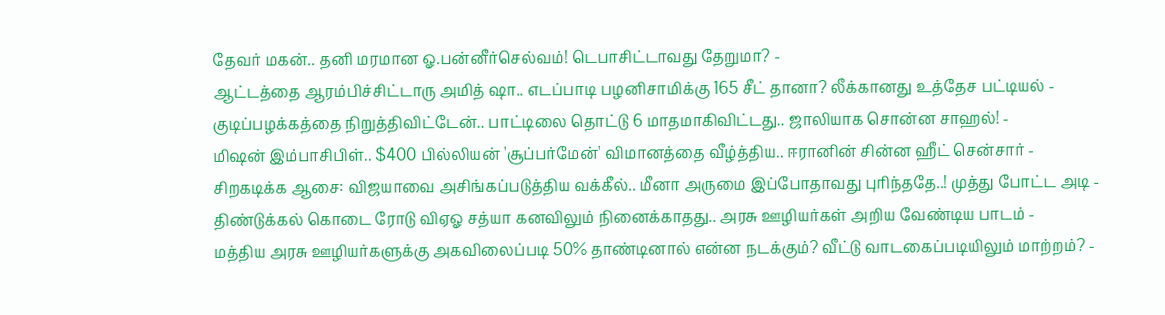தேவர் மகன்.. தனி மரமான ஓ.பன்னீர்செல்வம்! டெபாசிட்டாவது தேறுமா? -
ஆட்டத்தை ஆரம்பிச்சிட்டாரு அமித் ஷா.. எடப்பாடி பழனிசாமிக்கு 165 சீட் தானா? லீக்கானது உத்தேச பட்டியல் -
குடிப்பழக்கத்தை நிறுத்திவிட்டேன்.. பாட்டிலை தொட்டு 6 மாதமாகிவிட்டது.. ஜாலியாக சொன்ன சாஹல்! -
மிஷன் இம்பாசிபிள்.. $400 பில்லியன் 'சூப்பர்மேன்' விமானத்தை வீழ்த்திய.. ஈரானின் சின்ன ஹீட் சென்சார் -
சிறகடிக்க ஆசை: விஜயாவை அசிங்கப்படுத்திய வக்கீல்.. மீனா அருமை இப்போதாவது புரிந்ததே..! முத்து போட்ட அடி -
திண்டுக்கல் கொடை ரோடு விஏஓ சத்யா கனவிலும் நினைக்காதது.. அரசு ஊழியர்கள் அறிய வேண்டிய பாடம் -
மத்திய அரசு ஊழியர்களுக்கு அகவிலைப்படி 50% தாண்டினால் என்ன நடக்கும்? வீட்டு வாடகைப்படியிலும் மாற்றம்? -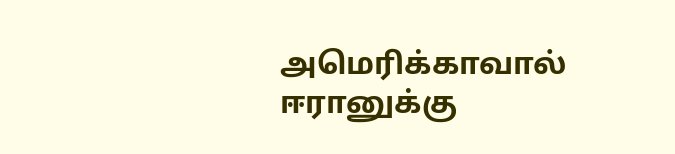அமெரிக்காவால் ஈரானுக்கு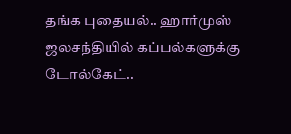தங்க புதையல்.. ஹார்முஸ் ஜலசந்தியில் கப்பல்களுக்கு டோல்கேட்..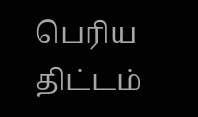பெரிய திட்டம்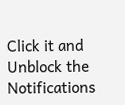Click it and Unblock the Notifications